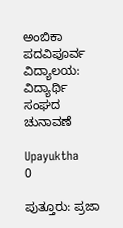ಅಂಬಿಕಾ ಪದವಿಪೂರ್ವ ವಿದ್ಯಾಲಯ: ವಿದ್ಯಾರ್ಥಿ ಸಂಘದ ಚುನಾವಣೆ

Upayuktha
0

ಪುತ್ತೂರು: ಪ್ರಜಾ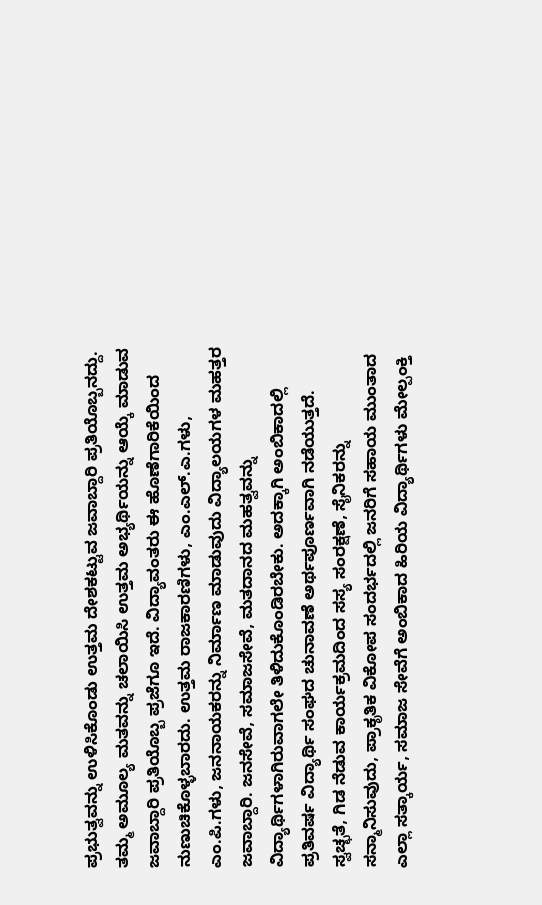ಪ್ರಭುತ್ವವನ್ನು ಉಳಿಸಿಕೊಂಡು ಉತ್ತಮ ದೇಶಕಟ್ಟುವ ಜವಾಬ್ದಾರಿ ಪ್ರತಿಯೊಬ್ಬನದ್ದು. ತಮ್ಮ ಅಮೂಲ್ಯ ಮತವನ್ನು ಚಲಾಯಿಸಿ ಉತ್ತಮ ಅಭ್ಯರ್ಥಿಯನ್ನು ಆಯ್ಕೆ ಮಾಡುವ ಜವಾಬ್ದಾರಿ ಪ್ರತಿಯೊಬ್ಬ ಪ್ರಜೆಗೂ ಇದೆ. ವಿದ್ಯಾವಂತರು ಈ ಹೊಣೆಗಾರಿಕೆಯಿಂದ ನುಣುಚಿಕೊಳ್ಳಬಾರದು. ಉತ್ತಮ ರಾಜಕಾರಣಿಗಳು, ಎಂ.ಎಲ್.ಎ.ಗಳು, ಎಂ.ಪಿ.ಗಳು, ಜನನಾಯಕರನ್ನು ನಿರ್ಮಾಣ ಮಾಡುವುದು ವಿದ್ಯಾಲಯಗಳ ಮಹತ್ತರ ಜವಾಬ್ದಾರಿ. ಜನಸೇವೆ, ಸಮಾಜಸೇವೆ, ಮತದಾನದ ಮಹತ್ವವನ್ನು ವಿದ್ಯಾರ್ಥಿಗಳಾಗಿರುವಾಗಲೇ ತಿಳಿದುಕೊಂಡಿರಬೇಕು. ಅದಕ್ಕಾಗಿ ಅಂಬಿಕಾದಲ್ಲಿ ಪ್ರತಿವರ್ಷ ವಿದ್ಯಾರ್ಥಿ ಸಂಘದ ಚುನಾವಣೆ ಅರ್ಥಪೂರ್ಣವಾಗಿ ನಡೆಯುತ್ತದೆ. ಸ್ವಚ್ಛತೆ, ಗಿಡ ನೆಡುವ ಕಾರ್ಯಕ್ರಮದಿಂದ ಸಸ್ಯ ಸಂರಕ್ಷಣೆ, ಸೈನಿಕರನ್ನು ಸನ್ಮಾನಿಸುವುದು, ಪ್ರಾಕೃತಿಕ ವಿಕೋಪ ಸಂದರ್ಭದಲ್ಲಿ ಜನರಿಗೆ ಸಹಾಯ ಮುಂತಾದ ಎಲ್ಲಾ ಸತ್ಕಾರ್ಯ, ಸಮಾಜ ಸೇವೆಗೆ ಅಂಬಿಕಾದ ಹಿರಿಯ ವಿದ್ಯಾರ್ಥಿಗಳು ಮೇಲ್ಪಂಕ್ತಿ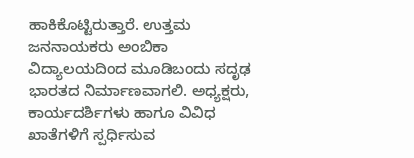ಹಾಕಿಕೊಟ್ಟಿರುತ್ತಾರೆ. ಉತ್ತಮ ಜನನಾಯಕರು ಅಂಬಿಕಾ ವಿದ್ಯಾಲಯದಿಂದ ಮೂಡಿಬಂದು ಸದೃಢ ಭಾರತದ ನಿರ್ಮಾಣವಾಗಲಿ. ಅಧ್ಯಕ್ಷರು, ಕಾರ್ಯದರ್ಶಿಗಳು ಹಾಗೂ ವಿವಿಧ ಖಾತೆಗಳಿಗೆ ಸ್ಪರ್ಧಿಸುವ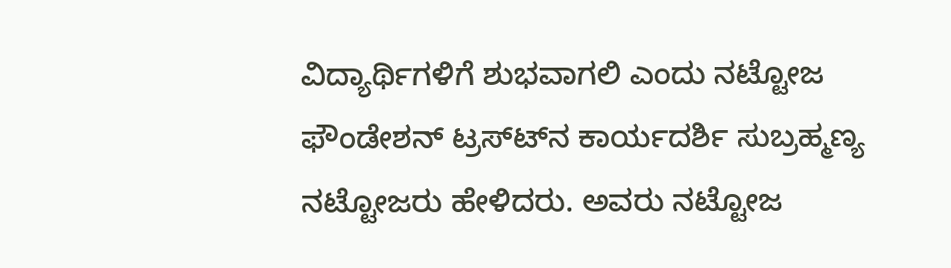ವಿದ್ಯಾರ್ಥಿಗಳಿಗೆ ಶುಭವಾಗಲಿ ಎಂದು ನಟ್ಟೋಜ ಫೌಂಡೇಶನ್ ಟ್ರಸ್ಟ್‍ನ ಕಾರ್ಯದರ್ಶಿ ಸುಬ್ರಹ್ಮಣ್ಯ ನಟ್ಟೋಜರು ಹೇಳಿದರು. ಅವರು ನಟ್ಟೋಜ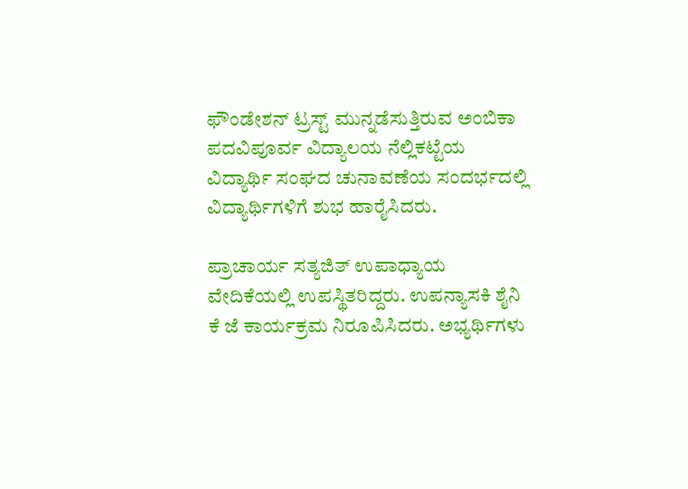ಫೌಂಡೇಶನ್ ಟ್ರಸ್ಟ್ ಮುನ್ನಡೆಸುತ್ತಿರುವ ಅಂಬಿಕಾ ಪದವಿಪೂರ್ವ ವಿದ್ಯಾಲಯ ನೆಲ್ಲಿಕಟ್ಟೆಯ ವಿದ್ಯಾರ್ಥಿ ಸಂಘದ ಚುನಾವಣೆಯ ಸಂದರ್ಭದಲ್ಲಿ ವಿದ್ಯಾರ್ಥಿಗಳಿಗೆ ಶುಭ ಹಾರೈಸಿದರು.

ಪ್ರಾಚಾರ್ಯ ಸತ್ಯಜಿತ್ ಉಪಾಧ್ಯಾಯ ವೇದಿಕೆಯಲ್ಲಿ ಉಪಸ್ಥಿತರಿದ್ದರು. ಉಪನ್ಯಾಸಕಿ ಶೈನಿ ಕೆ ಜೆ ಕಾರ್ಯಕ್ರಮ ನಿರೂಪಿಸಿದರು. ಅಭ್ಯರ್ಥಿಗಳು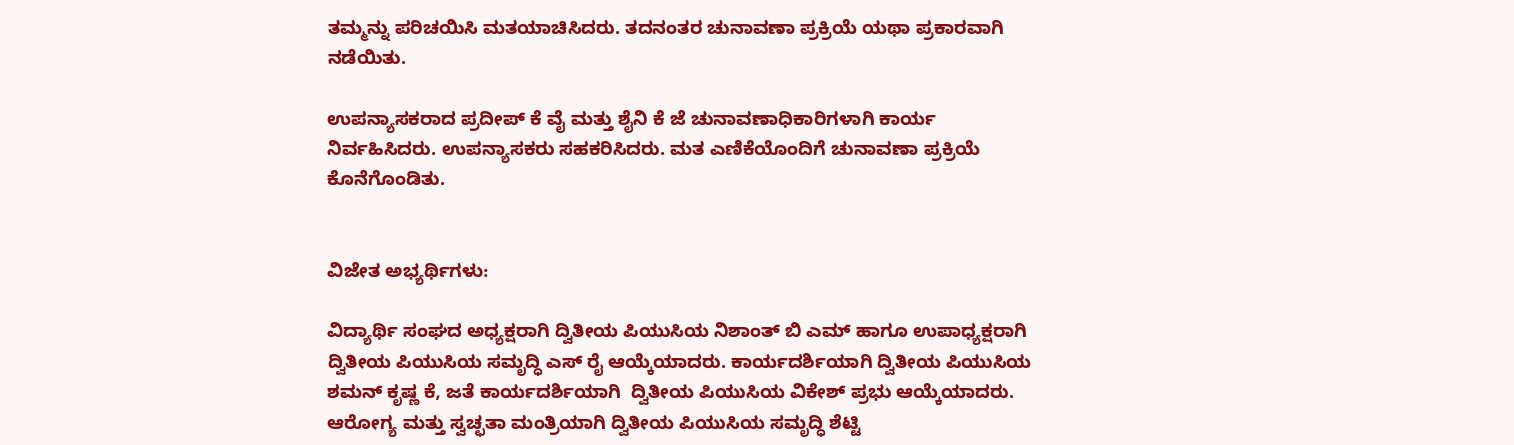ತಮ್ಮನ್ನು ಪರಿಚಯಿಸಿ ಮತಯಾಚಿಸಿದರು. ತದನಂತರ ಚುನಾವಣಾ ಪ್ರಕ್ರಿಯೆ ಯಥಾ ಪ್ರಕಾರವಾಗಿ ನಡೆಯಿತು.

ಉಪನ್ಯಾಸಕರಾದ ಪ್ರದೀಪ್ ಕೆ ವೈ ಮತ್ತು ಶೈನಿ ಕೆ ಜೆ ಚುನಾವಣಾಧಿಕಾರಿಗಳಾಗಿ ಕಾರ್ಯ ನಿರ್ವಹಿಸಿದರು. ಉಪನ್ಯಾಸಕರು ಸಹಕರಿಸಿದರು. ಮತ ಎಣಿಕೆಯೊಂದಿಗೆ ಚುನಾವಣಾ ಪ್ರಕ್ರಿಯೆ ಕೊನೆಗೊಂಡಿತು.


ವಿಜೇತ ಅಭ್ಯರ್ಥಿಗಳು:

ವಿದ್ಯಾರ್ಥಿ ಸಂಘದ ಅಧ್ಯಕ್ಷರಾಗಿ ದ್ವಿತೀಯ ಪಿಯುಸಿಯ ನಿಶಾಂತ್ ಬಿ ಎಮ್ ಹಾಗೂ ಉಪಾಧ್ಯಕ್ಷರಾಗಿ ದ್ವಿತೀಯ ಪಿಯುಸಿಯ ಸಮೃದ್ಧಿ ಎಸ್ ರೈ ಆಯ್ಕೆಯಾದರು. ಕಾರ್ಯದರ್ಶಿಯಾಗಿ ದ್ವಿತೀಯ ಪಿಯುಸಿಯ ಶಮನ್ ಕೃಷ್ಣ ಕೆ, ಜತೆ ಕಾರ್ಯದರ್ಶಿಯಾಗಿ  ದ್ವಿತೀಯ ಪಿಯುಸಿಯ ವಿಕೇಶ್ ಪ್ರಭು ಆಯ್ಕೆಯಾದರು. ಆರೋಗ್ಯ ಮತ್ತು ಸ್ವಚ್ಛತಾ ಮಂತ್ರಿಯಾಗಿ ದ್ವಿತೀಯ ಪಿಯುಸಿಯ ಸಮೃದ್ಧಿ ಶೆಟ್ಟಿ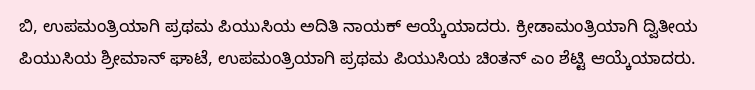ಬಿ, ಉಪಮಂತ್ರಿಯಾಗಿ ಪ್ರಥಮ ಪಿಯುಸಿಯ ಅದಿತಿ ನಾಯಕ್ ಆಯ್ಕೆಯಾದರು. ಕ್ರೀಡಾಮಂತ್ರಿಯಾಗಿ ದ್ವಿತೀಯ ಪಿಯುಸಿಯ ಶ್ರೀಮಾನ್ ಘಾಟೆ, ಉಪಮಂತ್ರಿಯಾಗಿ ಪ್ರಥಮ ಪಿಯುಸಿಯ ಚಿಂತನ್ ಎಂ ಶೆಟ್ಟಿ ಆಯ್ಕೆಯಾದರು.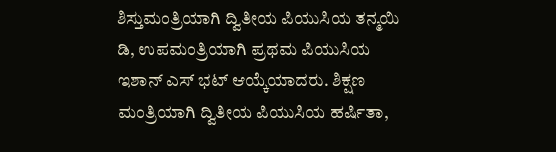ಶಿಸ್ತುಮಂತ್ರಿಯಾಗಿ ದ್ವಿತೀಯ ಪಿಯುಸಿಯ ತನ್ಮಯಿ ಡಿ, ಉಪಮಂತ್ರಿಯಾಗಿ ಪ್ರಥಮ ಪಿಯುಸಿಯ ಇಶಾನ್ ಎಸ್ ಭಟ್ ಆಯ್ಕೆಯಾದರು. ಶಿಕ್ಷಣ ಮಂತ್ರಿಯಾಗಿ ದ್ವಿತೀಯ ಪಿಯುಸಿಯ ಹರ್ಷಿತಾ,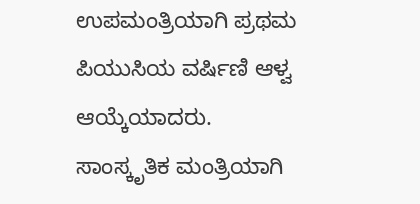ಉಪಮಂತ್ರಿಯಾಗಿ ಪ್ರಥಮ ಪಿಯುಸಿಯ ವರ್ಷಿಣಿ ಆಳ್ವ ಆಯ್ಕೆಯಾದರು. ಸಾಂಸ್ಕೃತಿಕ ಮಂತ್ರಿಯಾಗಿ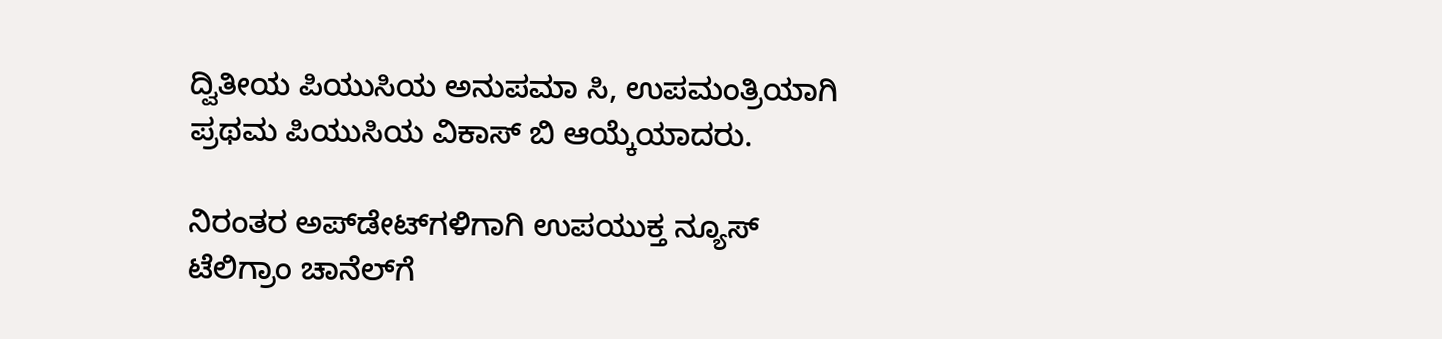ದ್ವಿತೀಯ ಪಿಯುಸಿಯ ಅನುಪಮಾ ಸಿ, ಉಪಮಂತ್ರಿಯಾಗಿ ಪ್ರಥಮ ಪಿಯುಸಿಯ ವಿಕಾಸ್ ಬಿ ಆಯ್ಕೆಯಾದರು.

ನಿರಂತರ ಅಪ್‌ಡೇಟ್‌ಗಳಿಗಾಗಿ ಉಪಯುಕ್ತ ನ್ಯೂಸ್‌ ಟೆಲಿಗ್ರಾಂ ಚಾನೆಲ್‌ಗೆ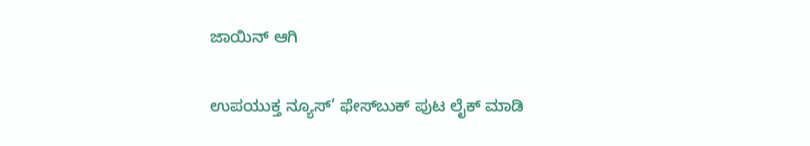ಜಾಯಿನ್‌ ಆಗಿ

ಉಪಯುಕ್ತ ನ್ಯೂಸ್‌’ ಫೇಸ್‌ಬುಕ್ ಪುಟ ಲೈಕ್ ಮಾಡಿ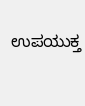ಉಪಯುಕ್ತ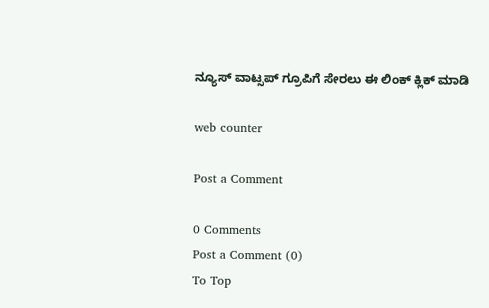ನ್ಯೂಸ್‌ ವಾಟ್ಸಪ್‌ ಗ್ರೂಪಿಗೆ ಸೇರಲು ಈ ಲಿಂಕ್ ಕ್ಲಿಕ್ ಮಾಡಿ

web counter

Post a Comment

0 Comments
Post a Comment (0)
To Top